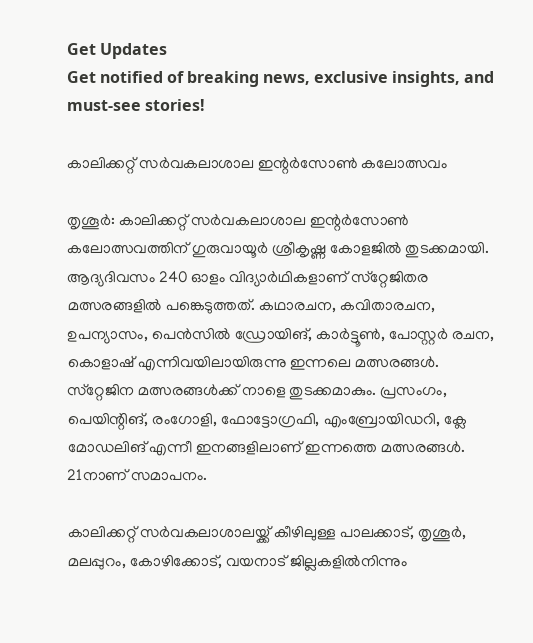Get Updates
Get notified of breaking news, exclusive insights, and must-see stories!

കാലിക്കറ്റ് സര്‍വകലാശാല ഇന്റര്‍സോണ്‍ കലോത്സവം

തൃശൂര്‍: കാലിക്കറ്റ് സര്‍വകലാശാല ഇന്റര്‍സോണ്‍ കലോത്സവത്തിന് ഗുരുവായൂര്‍ ശ്രീകൃഷ്ണ കോളജില്‍ തുടക്കമായി. ആദ്യദിവസം 240 ഓളം വിദ്യാര്‍ഥികളാണ് സ്‌റ്റേജിതര മത്സരങ്ങളില്‍ പങ്കെടുത്തത്. കഥാരചന, കവിതാരചന, ഉപന്യാസം, പെന്‍സില്‍ ഡ്രോയിങ്, കാര്‍ട്ടൂണ്‍, പോസ്റ്റര്‍ രചന, കൊളാഷ് എന്നിവയിലായിരുന്നു ഇന്നലെ മത്സരങ്ങള്‍. സ്‌റ്റേജിന മത്സരങ്ങള്‍ക്ക് നാളെ തുടക്കമാകും. പ്രസംഗം, പെയിന്റിങ്, രംഗോളി, ഫോട്ടോഗ്രഫി, എംബ്രോയിഡറി, ക്ലേ മോഡലിങ് എന്നീ ഇനങ്ങളിലാണ് ഇന്നത്തെ മത്സരങ്ങള്‍. 21നാണ് സമാപനം.

കാലിക്കറ്റ് സര്‍വകലാശാലയ്ക്ക് കീഴിലുള്ള പാലക്കാട്, തൃശൂര്‍, മലപ്പുറം, കോഴിക്കോട്, വയനാട് ജില്ലകളില്‍നിന്നും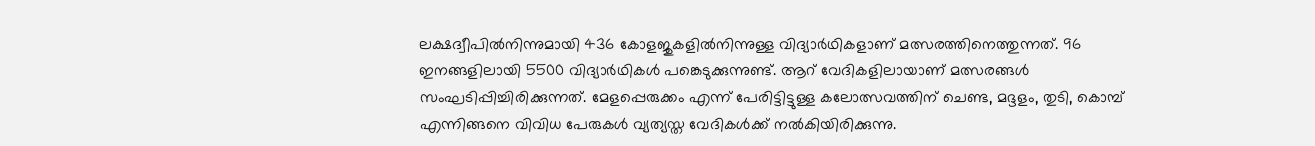ലക്ഷദ്വീപില്‍നിന്നുമായി 436 കോളജുകളില്‍നിന്നുള്ള വിദ്യാര്‍ഥികളാണ് മത്സരത്തിനെത്തുന്നത്. 96 ഇനങ്ങളിലായി 5500 വിദ്യാര്‍ഥികള്‍ പങ്കെടുക്കുന്നുണ്ട്. ആറ് വേദികളിലായാണ് മത്സരങ്ങള്‍ സംഘടിപ്പിച്ചിരിക്കുന്നത്. മേളപ്പെരുക്കം എന്ന് പേരിട്ടിട്ടുള്ള കലോത്സവത്തിന് ചെണ്ട, മദ്ദളം, തുടി, കൊമ്പ് എന്നിങ്ങനെ വിവിധ പേരുകള്‍ വ്യത്യസ്ത വേദികള്‍ക്ക് നല്‍കിയിരിക്കുന്നു.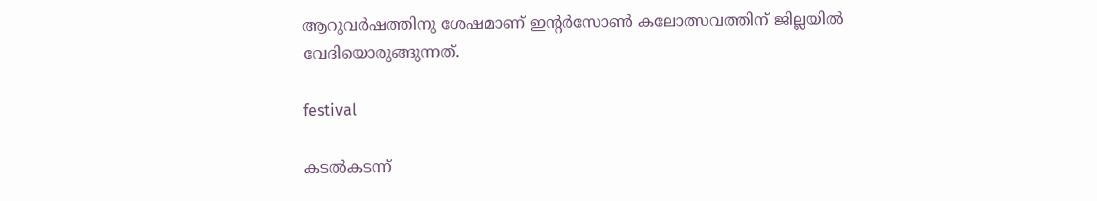ആറുവര്‍ഷത്തിനു ശേഷമാണ് ഇന്റര്‍സോണ്‍ കലോത്സവത്തിന് ജില്ലയില്‍ വേദിയൊരുങ്ങുന്നത്.

festival

കടല്‍കടന്ന്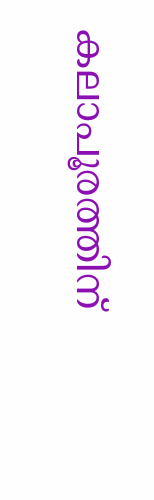കലാപൂരത്തിന്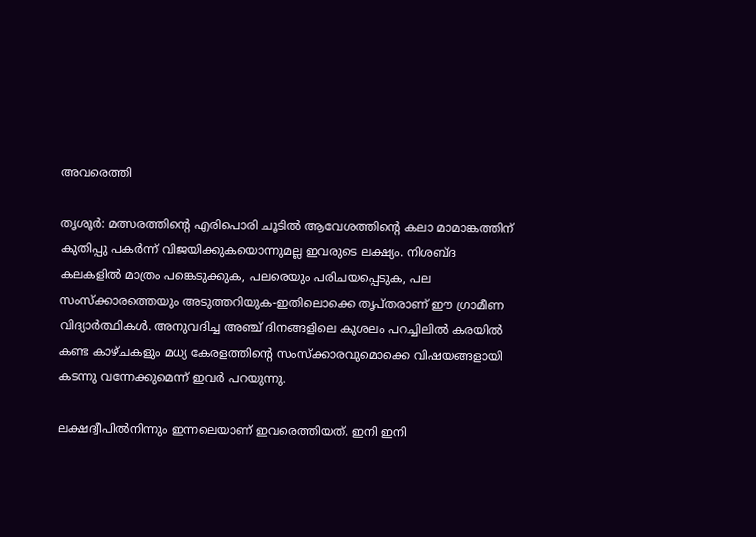അവരെത്തി

തൃശൂര്‍: മത്സരത്തിന്റെ എരിപൊരി ചൂടില്‍ ആവേശത്തിന്റെ കലാ മാമാങ്കത്തിന് കുതിപ്പു പകര്‍ന്ന് വിജയിക്കുകയൊന്നുമല്ല ഇവരുടെ ലക്ഷ്യം. നിശബ്ദ കലകളില്‍ മാത്രം പങ്കെടുക്കുക, പലരെയും പരിചയപ്പെടുക, പല സംസ്‌ക്കാരത്തെയും അടുത്തറിയുക-ഇതിലൊക്കെ തൃപ്തരാണ് ഈ ഗ്രാമീണ വിദ്യാര്‍ത്ഥികള്‍. അനുവദിച്ച അഞ്ച് ദിനങ്ങളിലെ കുശലം പറച്ചിലില്‍ കരയില്‍ കണ്ട കാഴ്ചകളും മധ്യ കേരളത്തിന്റെ സംസ്‌ക്കാരവുമൊക്കെ വിഷയങ്ങളായി കടന്നു വന്നേക്കുമെന്ന് ഇവര്‍ പറയുന്നു.

ലക്ഷദ്വീപില്‍നിന്നും ഇന്നലെയാണ് ഇവരെത്തിയത്. ഇനി ഇനി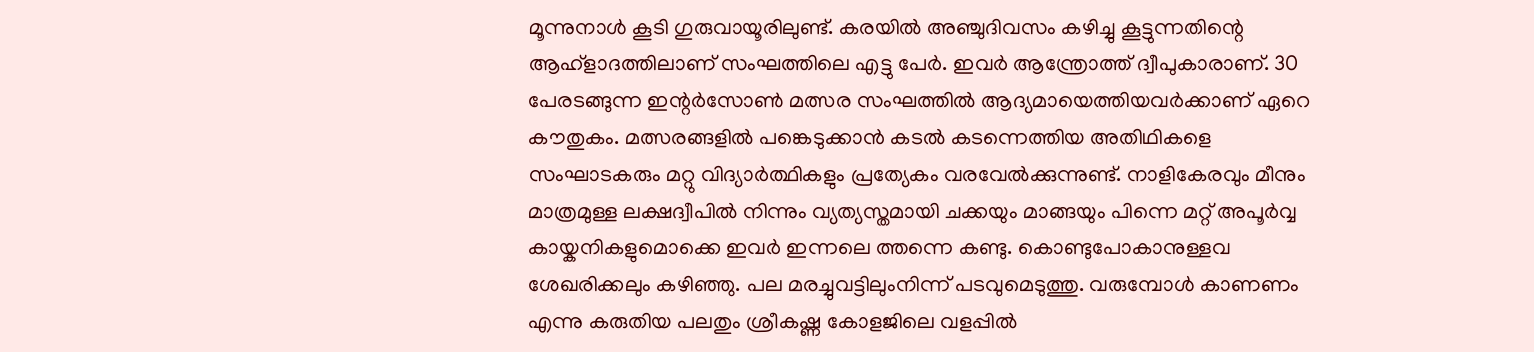മൂന്നുനാള്‍ കൂടി ഗുരുവായൂരിലുണ്ട്. കരയില്‍ അഞ്ചുദിവസം കഴിച്ചു കൂട്ടുന്നതിന്റെ ആഹ്‌ളാദത്തിലാണ് സംഘത്തിലെ എട്ടു പേര്‍. ഇവര്‍ ആന്ത്രോത്ത് ദ്വീപുകാരാണ്. 30 പേരടങ്ങുന്ന ഇന്റര്‍സോണ്‍ മത്സര സംഘത്തില്‍ ആദ്യമായെത്തിയവര്‍ക്കാണ് ഏറെ കൗതുകം. മത്സരങ്ങളില്‍ പങ്കെടുക്കാന്‍ കടല്‍ കടന്നെത്തിയ അതിഥികളെ സംഘാടകരും മറ്റു വിദ്യാര്‍ത്ഥികളും പ്രത്യേകം വരവേല്‍ക്കുന്നുണ്ട്. നാളികേരവും മീനും മാത്രമുള്ള ലക്ഷദ്വീപില്‍ നിന്നും വ്യത്യസ്തമായി ചക്കയും മാങ്ങയും പിന്നെ മറ്റ് അപൂര്‍വ്വ കായ്കനികളുമൊക്കെ ഇവര്‍ ഇന്നലെ ത്തന്നെ കണ്ടു. കൊണ്ടുപോകാനുള്ളവ ശേഖരിക്കലും കഴിഞ്ഞു. പല മരച്ചുവട്ടിലുംനിന്ന് പടവുമെടുത്തു. വരുമ്പോള്‍ കാണണം എന്നു കരുതിയ പലതും ശ്രീകഷ്ണ കോളജിലെ വളപ്പില്‍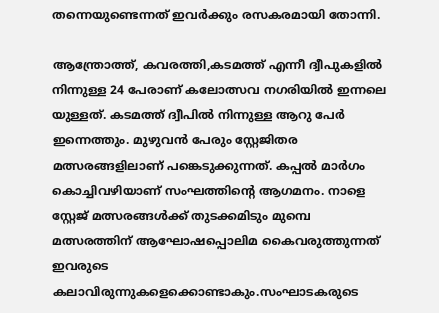തന്നെയുണ്ടെന്നത് ഇവര്‍ക്കും രസകരമായി തോന്നി.

ആന്ത്രോത്ത്, കവരത്തി,കടമത്ത് എന്നീ ദ്വീപുകളില്‍ നിന്നുള്ള 24 പേരാണ് കലോത്സവ നഗരിയില്‍ ഇന്നലെ യുള്ളത്. കടമത്ത് ദ്വീപില്‍ നിന്നുള്ള ആറു പേര്‍ ഇന്നെത്തും. മുഴുവന്‍ പേരും സ്റ്റേജിതര മത്സരങ്ങളിലാണ് പങ്കെടുക്കുന്നത്. കപ്പല്‍ മാര്‍ഗം കൊച്ചിവഴിയാണ് സംഘത്തിന്റെ ആഗമനം. നാളെ സ്റ്റേജ് മത്സരങ്ങള്‍ക്ക് തുടക്കമിടും മുമ്പെ മത്സരത്തിന് ആഘോഷപ്പൊലിമ കൈവരുത്തുന്നത് ഇവരുടെ കലാവിരുന്നുകളെക്കൊണ്ടാകും.സംഘാടകരുടെ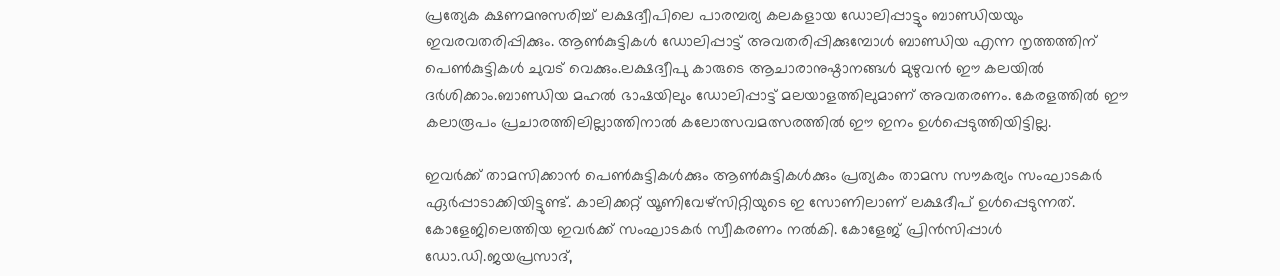പ്രത്യേക ക്ഷണമനുസരിച്ച് ലക്ഷദ്വീപിലെ പാരമ്പര്യ കലകളായ ഡോലിപ്പാട്ടും ബാണ്ഡിയയും ഇവരവതരിപ്പിക്കും. ആണ്‍കുട്ടികള്‍ ഡോലിപ്പാട്ട് അവതരിപ്പിക്കുമ്പോള്‍ ബാണ്ഡിയ എന്ന നൃത്തത്തിന് പെണ്‍കുട്ടികള്‍ ചുവട് വെക്കും.ലക്ഷദ്വീപു കാരുടെ ആചാരാനുഷ്ഠാനങ്ങള്‍ മുഴുവന്‍ ഈ കലയില്‍ ദര്‍ശിക്കാം.ബാണ്ഡിയ മഹല്‍ ഭാഷയിലും ഡോലിപ്പാട്ട് മലയാളത്തിലുമാണ് അവതരണം. കേരളത്തില്‍ ഈ കലാരൂപം പ്രചാരത്തിലില്ലാത്തിനാല്‍ കലോത്സവമത്സരത്തില്‍ ഈ ഇനം ഉള്‍പ്പെടുത്തിയിട്ടില്ല.

ഇവര്‍ക്ക് താമസിക്കാന്‍ പെണ്‍കുട്ടികള്‍ക്കും ആണ്‍കുട്ടികള്‍ക്കും പ്രത്യകം താമസ സൗകര്യം സംഘാടകര്‍ ഏര്‍പ്പാടാക്കിയിട്ടുണ്ട്. കാലിക്കറ്റ് യൂണിവേഴ്‌സിറ്റിയുടെ ഇ സോണിലാണ് ലക്ഷദീപ് ഉള്‍പ്പെടുന്നത്. കോളേജിലെത്തിയ ഇവര്‍ക്ക് സംഘാടകര്‍ സ്വീകരണം നല്‍കി. കോളേജ് പ്രിന്‍സിപ്പാള്‍ ഡോ.ഡി.ജയപ്രസാദ്,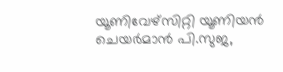യൂണിവേഴ്‌സിറ്റി യൂണിയന്‍ ചെയര്‍മാന്‍ പി.സുജ,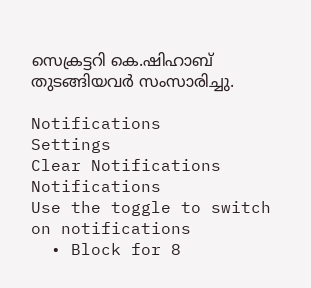സെക്രട്ടറി കെ.ഷിഹാബ് തുടങ്ങിയവര്‍ സംസാരിച്ചു.

Notifications
Settings
Clear Notifications
Notifications
Use the toggle to switch on notifications
  • Block for 8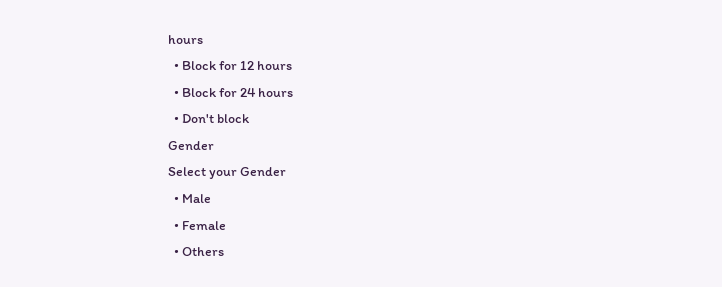hours
  • Block for 12 hours
  • Block for 24 hours
  • Don't block
Gender
Select your Gender
  • Male
  • Female
  • Others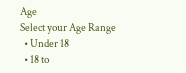Age
Select your Age Range
  • Under 18
  • 18 to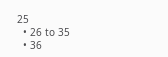25
  • 26 to 35
  • 36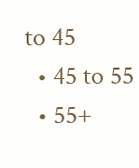to 45
  • 45 to 55
  • 55+